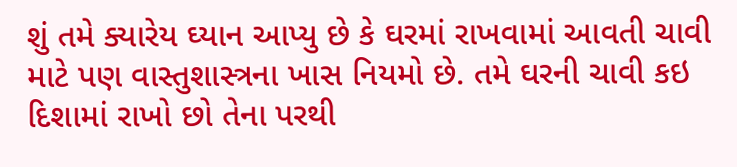શું તમે ક્યારેય ઘ્યાન આપ્યુ છે કે ઘરમાં રાખવામાં આવતી ચાવી માટે પણ વાસ્તુશાસ્ત્રના ખાસ નિયમો છે. તમે ઘરની ચાવી કઇ દિશામાં રાખો છો તેના પરથી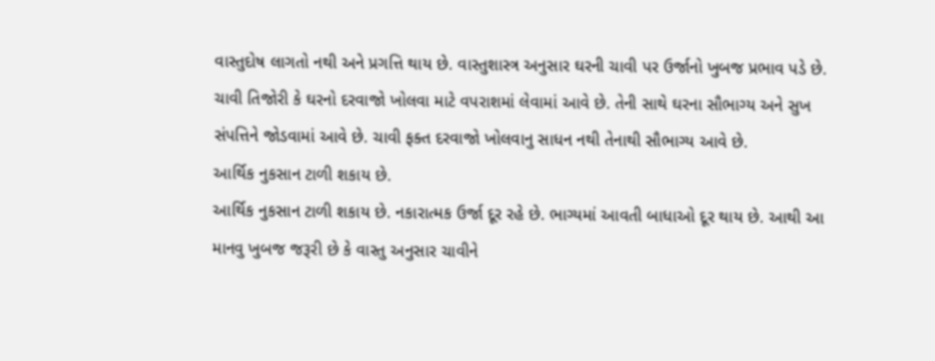વાસ્તુદોષ લાગતો નથી અને પ્રગત્તિ થાય છે. વાસ્તુશાસ્ત્ર અનુસાર ઘરની ચાવી પર ઉર્જાનો ખુબજ પ્રભાવ પડે છે. ચાવી તિજોરી કે ઘરનો દરવાજો ખોલવા માટે વપરાશમાં લેવામાં આવે છે. તેની સાથે ઘરના સૌભાગ્ય અને સુખ સંપત્તિને જોડવામાં આવે છે. ચાવી ફક્ત દરવાજો ખોલવાનુ સાધન નથી તેનાથી સૌભાગ્ય આવે છે.
આર્થિક નુકસાન ટાળી શકાય છે.
આર્થિક નુકસાન ટાળી શકાય છે. નકારાત્મક ઉર્જા દૂર રહે છે. ભાગ્યમાં આવતી બાધાઓ દૂર થાય છે. આથી આ માનવુ ખુબજ જરૂરી છે કે વાસ્તુ અનુસાર ચાવીને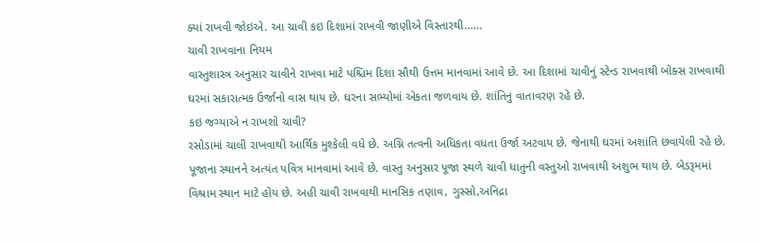ક્યાં રાખવી જોઇએ. આ ચાવી કઇ દિશામાં રાખવી જાણીએ વિસ્તારથી......
ચાવી રાખવાના નિયમ
વાસ્તુશાસ્ત્ર અનુસાર ચાવીને રાખવા માટે પશ્ચિમ દિશા સૌથી ઉત્તમ માનવામાં આવે છે. આ દિશામાં ચાવીનું સ્ટેન્ડ રાખવાથી બોક્સ રાખવાથી ઘરમાં સકારાત્મક ઉર્જાનો વાસ થાય છે. ઘરના સભ્યોમાં એકતા જળવાય છે. શાંતિનુ વાતાવરણ રહે છે.
કઇ જગ્યાએ ન રાખશો ચાવી?
રસોડામાં ચાલી રાખવાથી આર્થિક મુશ્કેલી વધે છે. અગ્નિ તત્વની અધિકતા વધતા ઉર્જા અટવાય છે. જેનાથી ઘરમાં અશાંતિ છવાયેલી રહે છે. પૂજાના સ્થાનને અત્યંત પવિત્ર માનવામાં આવે છે. વાસ્તુ અનુસાર પૂજા સ્થળે ચાવી ધાતુની વસ્તુઓ રાખવાથી અશુભ થાય છે. બેડરૂમમાં વિશ્રામ સ્થાન માટે હોય છે. અહી ચાવી રાખવાથી માનસિક તણાવ, ગુસ્સો,અનિદ્રા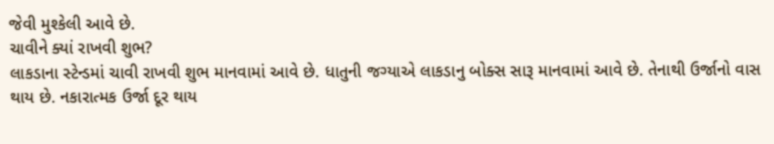જેવી મુશ્કેલી આવે છે.
ચાવીને ક્યાં રાખવી શુભ?
લાકડાના સ્ટેન્ડમાં ચાવી રાખવી શુભ માનવામાં આવે છે. ધાતુની જગ્યાએ લાકડાનુ બોક્સ સારૂ માનવામાં આવે છે. તેનાથી ઉર્જાનો વાસ થાય છે. નકારાત્મક ઉર્જા દૂર થાય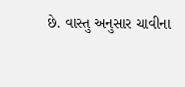છે. વાસ્તુ અનુસાર ચાવીના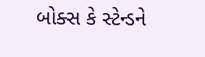બોક્સ કે સ્ટેન્ડને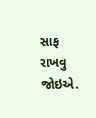સાફ રાખવુ જોઇએ.